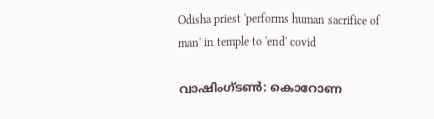Odisha priest 'performs human sacrifice of man' in temple to 'end' covid

വാഷിംഗ്ടണ്‍: കൊറോണ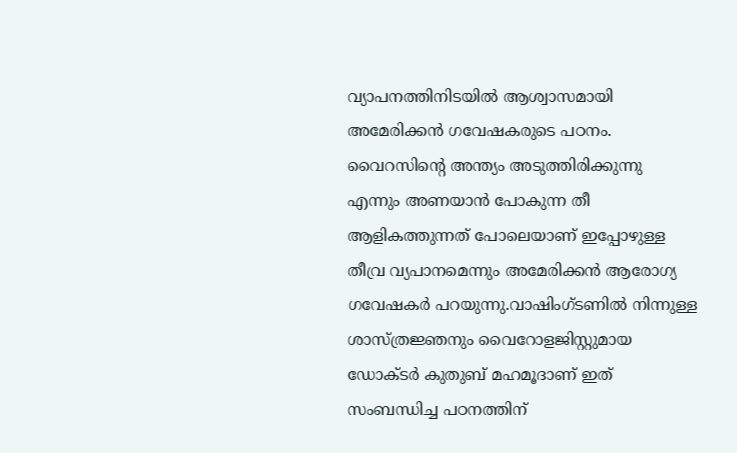വ്യാപനത്തിനിടയില്‍ ആശ്വാസമായി അമേരിക്കന്‍ ഗവേഷകരുടെ പഠനം. വൈറസിന്റെ അന്ത്യം അടുത്തിരിക്കുന്നു എന്നും അണയാന്‍ പോകുന്ന തീ ആളികത്തുന്നത് പോലെയാണ് ഇപ്പോഴുള്ള തീവ്ര വ്യപാനമെന്നും അമേരിക്കന്‍ ആരോഗ്യ ഗവേഷകര്‍ പറയുന്നു.വാഷിംഗ്ടണില്‍ നിന്നുള്ള ശാസ്ത്രജ്ഞനും വൈറോളജിസ്റ്റുമായ ഡോക്ടര്‍ കുതുബ് മഹമൂദാണ് ഇത് സംബന്ധിച്ച പഠനത്തിന്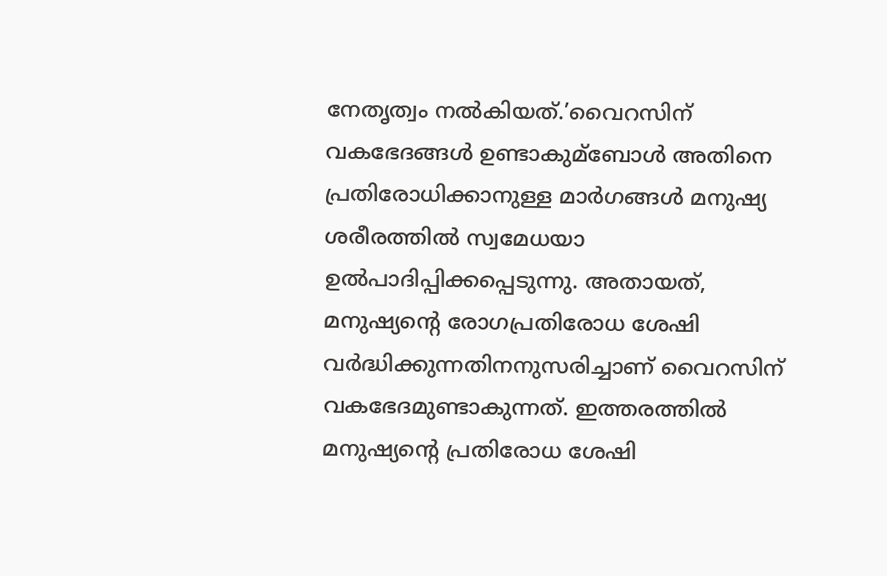നേതൃത്വം നല്‍കിയത്.’വൈറസിന് വകഭേദങ്ങള്‍ ഉണ്ടാകുമ്‌ബോള്‍ അതിനെ പ്രതിരോധിക്കാനുള്ള മാര്‍ഗങ്ങള്‍ മനുഷ്യ ശരീരത്തില്‍ സ്വമേധയാ ഉല്‍പാദിപ്പിക്കപ്പെടുന്നു. അതായത്, മനുഷ്യന്റെ രോഗപ്രതിരോധ ശേഷി വര്‍ദ്ധിക്കുന്നതിനനുസരിച്ചാണ് വൈറസിന് വകഭേദമുണ്ടാകുന്നത്. ഇത്തരത്തില്‍ മനുഷ്യന്റെ പ്രതിരോധ ശേഷി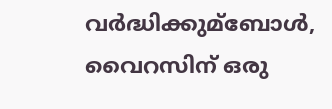വര്‍ദ്ധിക്കുമ്‌ബോള്‍, വൈറസിന് ഒരു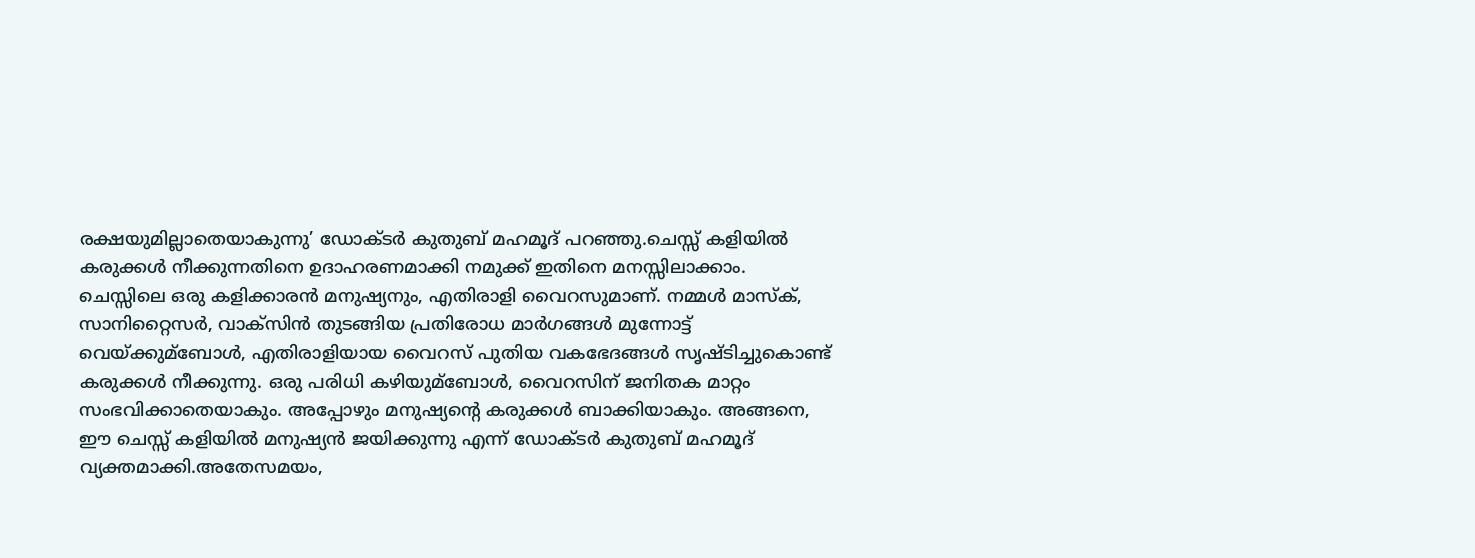രക്ഷയുമില്ലാതെയാകുന്നു’ ഡോക്ടര്‍ കുതുബ് മഹമൂദ് പറഞ്ഞു.ചെസ്സ് കളിയില്‍ കരുക്കള്‍ നീക്കുന്നതിനെ ഉദാഹരണമാക്കി നമുക്ക് ഇതിനെ മനസ്സിലാക്കാം. ചെസ്സിലെ ഒരു കളിക്കാരന്‍ മനുഷ്യനും, എതിരാളി വൈറസുമാണ്. നമ്മള്‍ മാസ്‌ക്, സാനിറ്റൈസര്‍, വാക്സിന്‍ തുടങ്ങിയ പ്രതിരോധ മാര്‍ഗങ്ങള്‍ മുന്നോട്ട് വെയ്ക്കുമ്‌ബോള്‍, എതിരാളിയായ വൈറസ് പുതിയ വകഭേദങ്ങള്‍ സൃഷ്ടിച്ചുകൊണ്ട് കരുക്കള്‍ നീക്കുന്നു. ഒരു പരിധി കഴിയുമ്‌ബോള്‍, വൈറസിന് ജനിതക മാറ്റം സംഭവിക്കാതെയാകും. അപ്പോഴും മനുഷ്യന്റെ കരുക്കള്‍ ബാക്കിയാകും. അങ്ങനെ, ഈ ചെസ്സ് കളിയില്‍ മനുഷ്യന്‍ ജയിക്കുന്നു എന്ന് ഡോക്ടര്‍ കുതുബ് മഹമൂദ് വ്യക്തമാക്കി.അതേസമയം,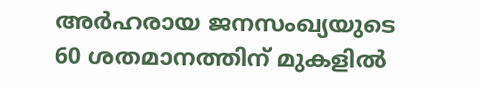അര്‍ഹരായ ജനസംഖ്യയുടെ 60 ശതമാനത്തിന് മുകളില്‍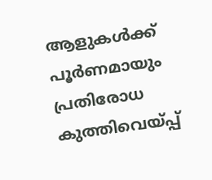ആളുകള്‍ക്ക് പൂര്‍ണമായും പ്രതിരോധ കുത്തിവെയ്പ്പ്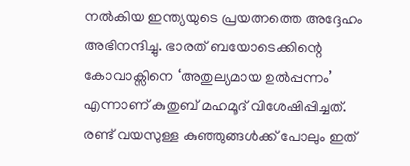നല്‍കിയ ഇന്ത്യയുടെ പ്രയത്നത്തെ അദ്ദേഹം അഭിനന്ദിച്ചു. ഭാരത് ബയോടെക്കിന്റെ കോവാക്സിനെ ‘അതുല്യമായ ഉല്‍പ്പന്നം’ എന്നാണ് കുതുബ് മഹമൂദ് വിശേഷിപ്പിച്ചത്. രണ്ട് വയസുള്ള കുഞ്ഞുങ്ങള്‍ക്ക് പോലും ഇത്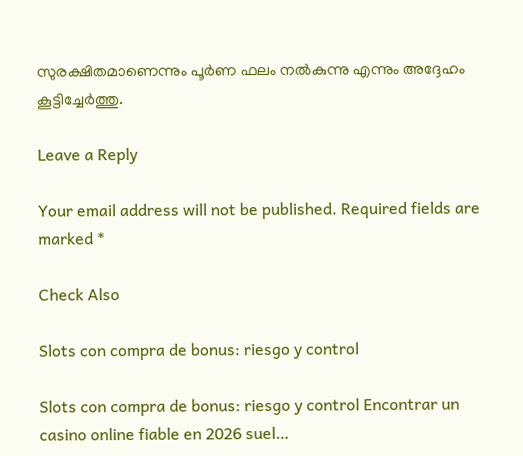സുരക്ഷിതമാണെന്നും പൂര്‍ണ ഫലം നല്‍കുന്നു എന്നും അദ്ദേഹം കൂട്ടിച്ചേര്‍ത്തു.

Leave a Reply

Your email address will not be published. Required fields are marked *

Check Also

Slots con compra de bonus: riesgo y control

Slots con compra de bonus: riesgo y control Encontrar un casino online fiable en 2026 suel…